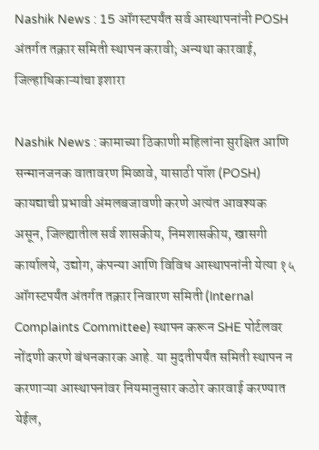Nashik News : 15 ऑगस्टपर्यंत सर्व आस्थापनांनी POSH अंतर्गत तक्रार समिती स्थापन करावी; अन्यथा कारवाई, जिल्हाधिकाऱ्यांचा इशारा

Nashik News : कामाच्या ठिकाणी महिलांना सुरक्षित आणि सन्मानजनक वातावरण मिळावे, यासाठी पॉश (POSH) कायद्याची प्रभावी अंमलबजावणी करणे अत्यंत आवश्यक असून, जिल्ह्यातील सर्व शासकीय, निमशासकीय, खासगी कार्यालये, उद्योग, कंपन्या आणि विविध आस्थापनांनी येत्या १५ ऑगस्टपर्यंत अंतर्गत तक्रार निवारण समिती (Internal Complaints Committee) स्थापन करून SHE पोर्टलवर नोंदणी करणे बंधनकारक आहे. या मुदतीपर्यंत समिती स्थापन न करणाऱ्या आस्थापनांवर नियमानुसार कठोर कारवाई करण्यात येईल,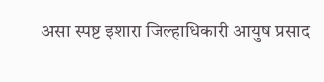असा स्पष्ट इशारा जिल्हाधिकारी आयुष प्रसाद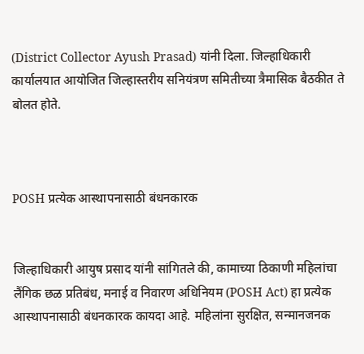(District Collector Ayush Prasad) यांनी दिला. जिल्हाधिकारी कार्यालयात आयोजित जिल्हास्तरीय सनियंत्रण समितीच्या त्रैमासिक बैठकीत ते बोलत होते.



POSH प्रत्येक आस्थापनासाठी बंधनकारक


जिल्हाधिकारी आयुष प्रसाद यांनी सांगितले की, कामाच्या ठिकाणी महिलांचा लैंगिक छळ प्रतिबंध, मनाई व निवारण अधिनियम (POSH Act) हा प्रत्येक आस्थापनासाठी बंधनकारक कायदा आहे. महिलांना सुरक्षित, सन्मानजनक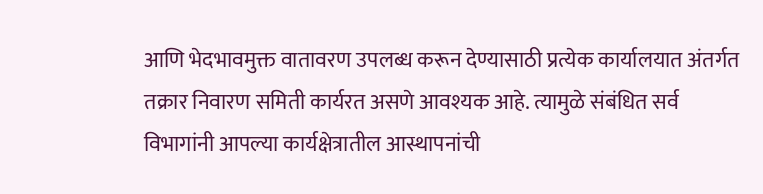आणि भेदभावमुक्त वातावरण उपलब्ध करून देण्यासाठी प्रत्येक कार्यालयात अंतर्गत तक्रार निवारण समिती कार्यरत असणे आवश्यक आहे. त्यामुळे संबंधित सर्व विभागांनी आपल्या कार्यक्षेत्रातील आस्थापनांची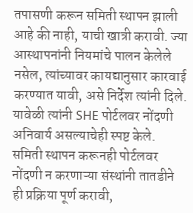तपासणी करून समिती स्थापन झाली आहे की नाही, याची खात्री करावी. ज्या आस्थापनांनी नियमांचे पालन केलेले नसेल, त्यांच्यावर कायद्यानुसार कारवाई करण्यात यावी, असे निर्देश त्यांनी दिले. यावेळी त्यांनी SHE पोर्टलवर नोंदणी अनिवार्य असल्याचेही स्पष्ट केले. समिती स्थापन करूनही पोर्टलवर नोंदणी न करणाऱ्या संस्थांनी तातडीने ही प्रक्रिया पूर्ण करावी,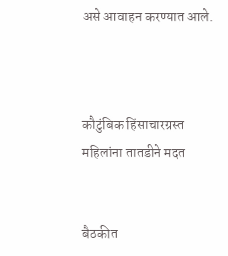असे आवाहन करण्यात आले.



कौटुंबिक हिंसाचारग्रस्त महिलांना तातडीने मदत


बैठकीत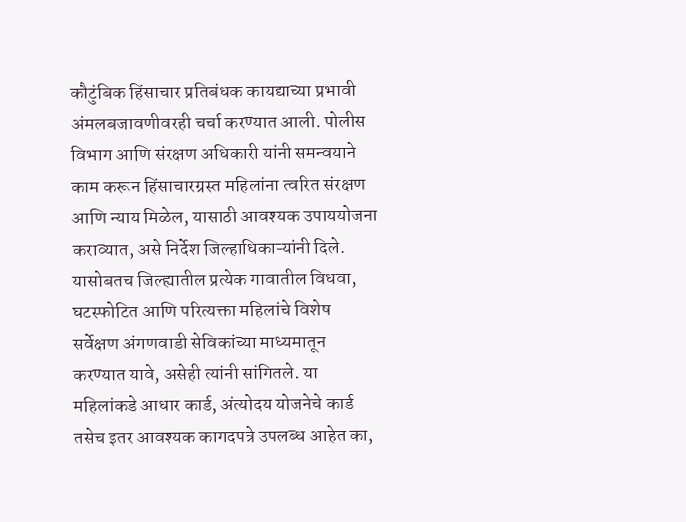कौटुंबिक हिंसाचार प्रतिबंधक कायद्याच्या प्रभावी अंमलबजावणीवरही चर्चा करण्यात आली. पोलीस विभाग आणि संरक्षण अधिकारी यांनी समन्वयाने काम करून हिंसाचारग्रस्त महिलांना त्वरित संरक्षण आणि न्याय मिळेल, यासाठी आवश्यक उपाययोजना कराव्यात, असे निर्देश जिल्हाधिकाऱ्यांनी दिले. यासोबतच जिल्ह्यातील प्रत्येक गावातील विधवा, घटस्फोटित आणि परित्यक्ता महिलांचे विशेष सर्वेक्षण अंगणवाडी सेविकांच्या माध्यमातून करण्यात यावे, असेही त्यांनी सांगितले. या महिलांकडे आधार कार्ड, अंत्योदय योजनेचे कार्ड तसेच इतर आवश्यक कागदपत्रे उपलब्ध आहेत का,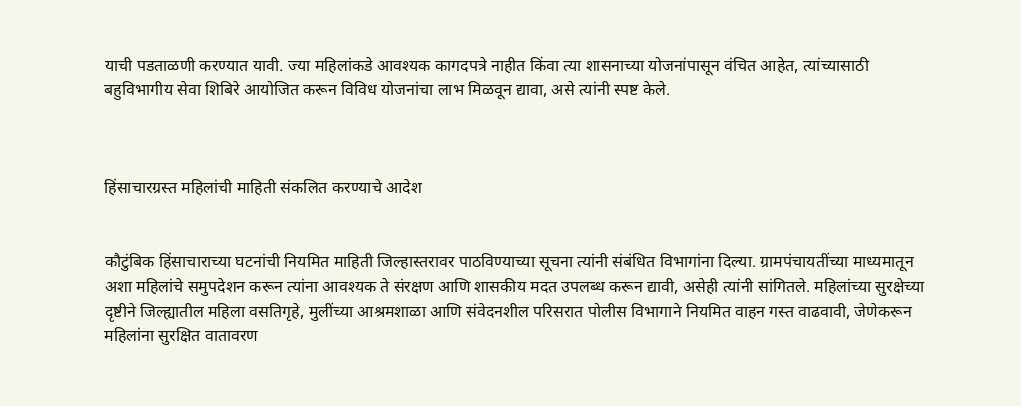याची पडताळणी करण्यात यावी. ज्या महिलांकडे आवश्यक कागदपत्रे नाहीत किंवा त्या शासनाच्या योजनांपासून वंचित आहेत, त्यांच्यासाठी बहुविभागीय सेवा शिबिरे आयोजित करून विविध योजनांचा लाभ मिळवून द्यावा, असे त्यांनी स्पष्ट केले.



हिंसाचारग्रस्त महिलांची माहिती संकलित करण्याचे आदेश


कौटुंबिक हिंसाचाराच्या घटनांची नियमित माहिती जिल्हास्तरावर पाठविण्याच्या सूचना त्यांनी संबंधित विभागांना दिल्या. ग्रामपंचायतींच्या माध्यमातून अशा महिलांचे समुपदेशन करून त्यांना आवश्यक ते संरक्षण आणि शासकीय मदत उपलब्ध करून द्यावी, असेही त्यांनी सांगितले. महिलांच्या सुरक्षेच्या दृष्टीने जिल्ह्यातील महिला वसतिगृहे, मुलींच्या आश्रमशाळा आणि संवेदनशील परिसरात पोलीस विभागाने नियमित वाहन गस्त वाढवावी, जेणेकरून महिलांना सुरक्षित वातावरण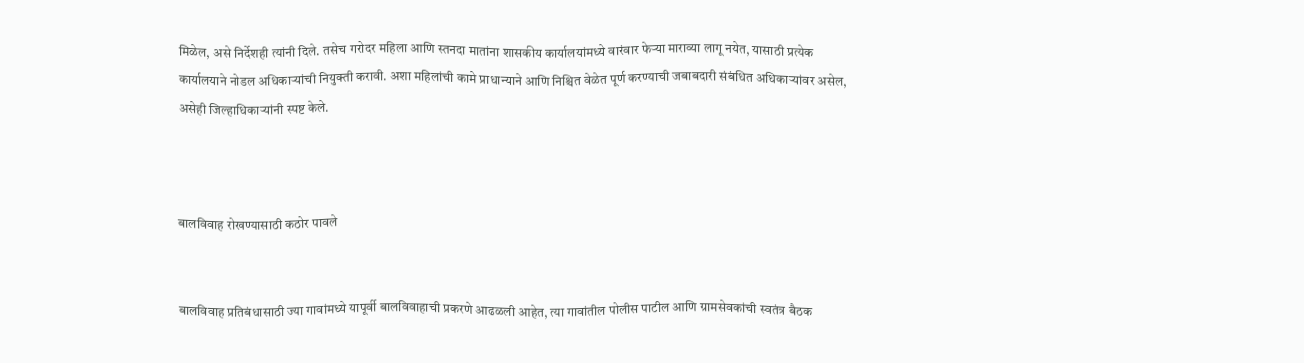मिळेल, असे निर्देशही त्यांनी दिले. तसेच गरोदर महिला आणि स्तनदा मातांना शासकीय कार्यालयांमध्ये वारंवार फेऱ्या माराव्या लागू नयेत, यासाठी प्रत्येक कार्यालयाने नोडल अधिकाऱ्यांची नियुक्ती करावी. अशा महिलांची कामे प्राधान्याने आणि निश्चित वेळेत पूर्ण करण्याची जबाबदारी संबंधित अधिकाऱ्यांवर असेल, असेही जिल्हाधिकाऱ्यांनी स्पष्ट केले.



बालविवाह रोखण्यासाठी कठोर पावले


बालविवाह प्रतिबंधासाठी ज्या गावांमध्ये यापूर्वी बालविवाहाची प्रकरणे आढळली आहेत, त्या गावांतील पोलीस पाटील आणि ग्रामसेवकांची स्वतंत्र बैठक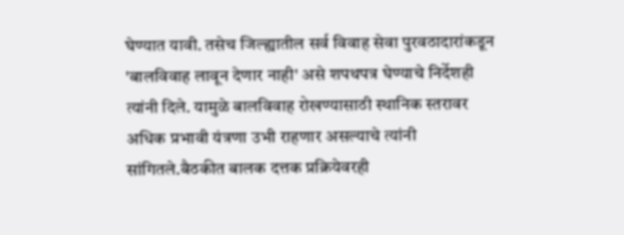घेण्यात यावी. तसेच जिल्ह्यातील सर्व विवाह सेवा पुरवठादारांकडून 'बालविवाह लावून देणार नाही' असे शपथपत्र घेण्याचे निर्देशही त्यांनी दिले. यामुळे बालविवाह रोखण्यासाठी स्थानिक स्तरावर अधिक प्रभावी यंत्रणा उभी राहणार असल्याचे त्यांनी सांगितले.बैठकीत बालक दत्तक प्रक्रियेवरही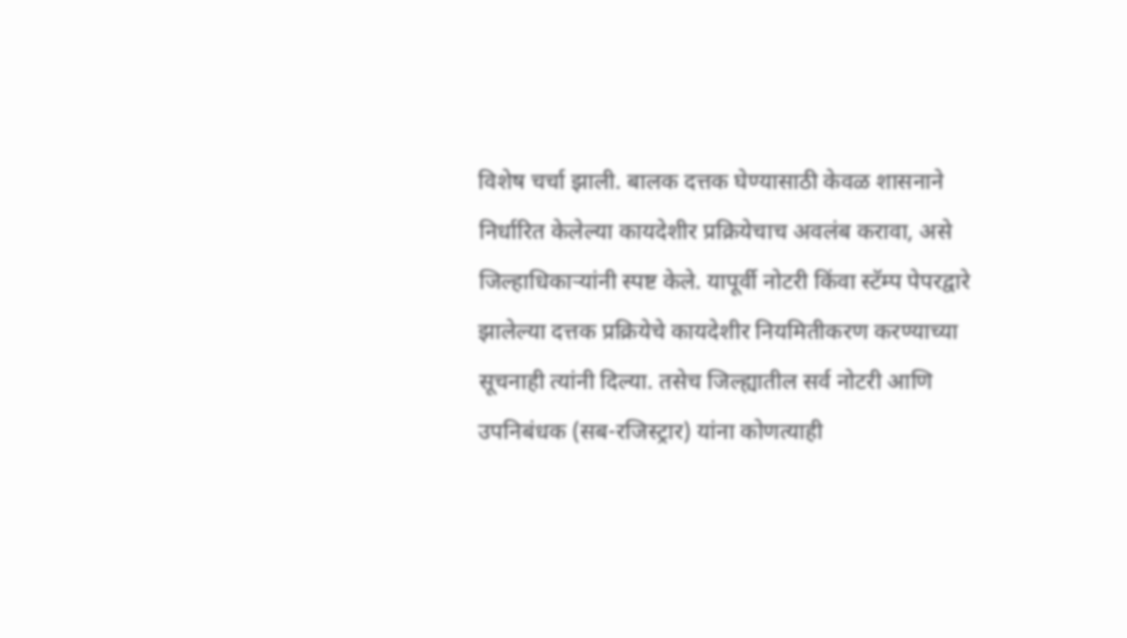विशेष चर्चा झाली. बालक दत्तक घेण्यासाठी केवळ शासनाने निर्धारित केलेल्या कायदेशीर प्रक्रियेचाच अवलंब करावा, असे जिल्हाधिकाऱ्यांनी स्पष्ट केले. यापूर्वी नोटरी किंवा स्टॅम्प पेपरद्वारे झालेल्या दत्तक प्रक्रियेचे कायदेशीर नियमितीकरण करण्याच्या सूचनाही त्यांनी दिल्या. तसेच जिल्ह्यातील सर्व नोटरी आणि उपनिबंधक (सब-रजिस्ट्रार) यांना कोणत्याही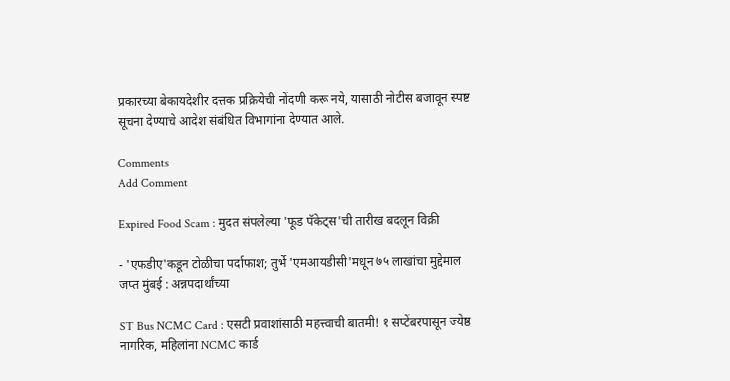प्रकारच्या बेकायदेशीर दत्तक प्रक्रियेची नोंदणी करू नये, यासाठी नोटीस बजावून स्पष्ट सूचना देण्याचे आदेश संबंधित विभागांना देण्यात आले.

Comments
Add Comment

Expired Food Scam : मुदत संपलेल्या 'फूड पॅकेट्स'ची तारीख बदलून विक्री

- 'एफडीए'कडून टोळीचा पर्दाफाश; तुर्भे 'एमआयडीसी'मधून ७५ लाखांचा मुद्देमाल जप्त मुंबई : अन्नपदार्थांच्या

ST Bus NCMC Card : एसटी प्रवाशांसाठी महत्त्वाची बातमी! १ सप्टेंबरपासून ज्येष्ठ नागरिक, महिलांना NCMC कार्ड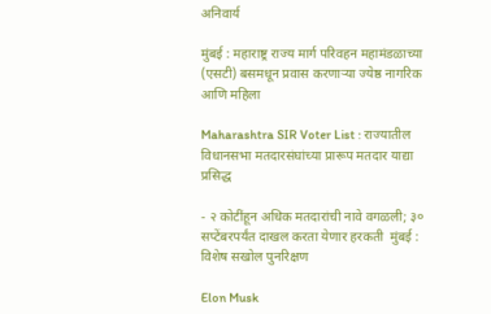अनिवार्य

मुंबई : महाराष्ट्र राज्य मार्ग परिवहन महामंडळाच्या (एसटी) बसमधून प्रवास करणाऱ्या ज्येष्ठ नागरिक आणि महिला

Maharashtra SIR Voter List : राज्यातील विधानसभा मतदारसंघांच्या प्रारूप मतदार याद्या प्रसिद्ध

- २ कोटींहून अधिक मतदारांची नावे वगळली; ३० सप्टेंबरपर्यंत दाखल करता येणार हरकती  मुंबई : विशेष सखोल पुनरिक्षण

Elon Musk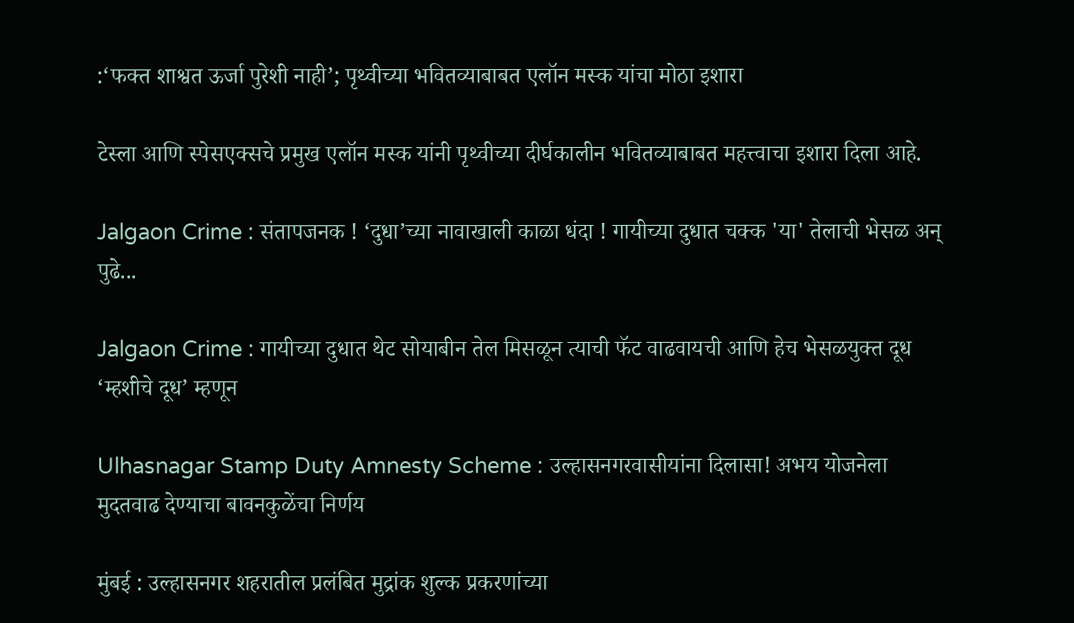:‘फक्त शाश्वत ऊर्जा पुरेशी नाही’; पृथ्वीच्या भवितव्याबाबत एलॉन मस्क यांचा मोठा इशारा

टेस्ला आणि स्पेसएक्सचे प्रमुख एलॉन मस्क यांनी पृथ्वीच्या दीर्घकालीन भवितव्याबाबत महत्त्वाचा इशारा दिला आहे.

Jalgaon Crime : संतापजनक ! ‘दुधा’च्या नावाखाली काळा धंदा ! गायीच्या दुधात चक्क 'या' तेलाची भेसळ अन् पुढे...

Jalgaon Crime : गायीच्या दुधात थेट सोयाबीन तेल मिसळून त्याची फॅट वाढवायची आणि हेच भेसळयुक्त दूध ‘म्हशीचे दूध’ म्हणून

Ulhasnagar Stamp Duty Amnesty Scheme : उल्हासनगरवासीयांना दिलासा! अभय योजनेला मुदतवाढ देण्याचा बावनकुळेंचा निर्णय

मुंबई : उल्हासनगर शहरातील प्रलंबित मुद्रांक शुल्क प्रकरणांच्या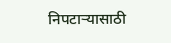निपटाऱ्यासाठी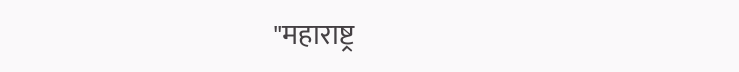"महाराष्ट्र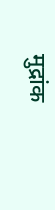मुद्रांक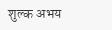शुल्क अभय